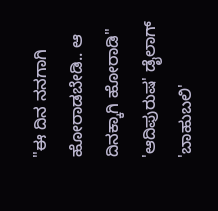"ಈ ದಿನ ನನಗಾಗಿ ಹೋರಾಡಬೇಡಿ.. ಆ ದಿನಕ್ಕಾಗಿ ಹೋರಾಡಿ" 'ಆದಿಪುರುಷ' ಡೈಲಾಗ್ 'ಬಾಹುಬಲಿ'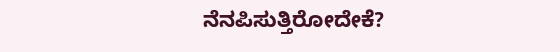ನೆನಪಿಸುತ್ತಿರೋದೇಕೆ?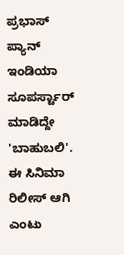ಪ್ರಭಾಸ್ ಪ್ಯಾನ್ ಇಂಡಿಯಾ ಸೂಪರ್ಸ್ಟಾರ್ ಮಾಡಿದ್ದೇ 'ಬಾಹುಬಲಿ'. ಈ ಸಿನಿಮಾ ರಿಲೀಸ್ ಆಗಿ ಎಂಟು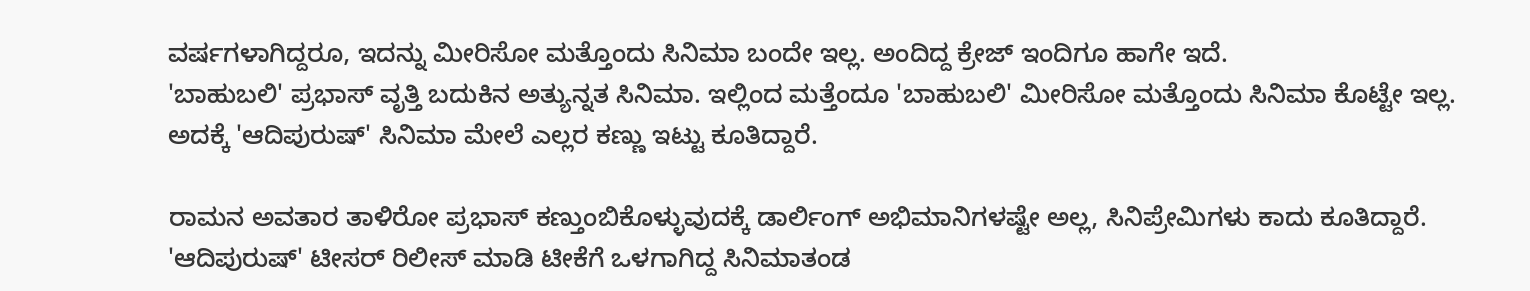ವರ್ಷಗಳಾಗಿದ್ದರೂ, ಇದನ್ನು ಮೀರಿಸೋ ಮತ್ತೊಂದು ಸಿನಿಮಾ ಬಂದೇ ಇಲ್ಲ. ಅಂದಿದ್ದ ಕ್ರೇಜ್ ಇಂದಿಗೂ ಹಾಗೇ ಇದೆ.
'ಬಾಹುಬಲಿ' ಪ್ರಭಾಸ್ ವೃತ್ತಿ ಬದುಕಿನ ಅತ್ಯುನ್ನತ ಸಿನಿಮಾ. ಇಲ್ಲಿಂದ ಮತ್ತೆಂದೂ 'ಬಾಹುಬಲಿ' ಮೀರಿಸೋ ಮತ್ತೊಂದು ಸಿನಿಮಾ ಕೊಟ್ಟೇ ಇಲ್ಲ. ಅದಕ್ಕೆ 'ಆದಿಪುರುಷ್' ಸಿನಿಮಾ ಮೇಲೆ ಎಲ್ಲರ ಕಣ್ಣು ಇಟ್ಟು ಕೂತಿದ್ದಾರೆ.

ರಾಮನ ಅವತಾರ ತಾಳಿರೋ ಪ್ರಭಾಸ್ ಕಣ್ತುಂಬಿಕೊಳ್ಳುವುದಕ್ಕೆ ಡಾರ್ಲಿಂಗ್ ಅಭಿಮಾನಿಗಳಷ್ಟೇ ಅಲ್ಲ, ಸಿನಿಪ್ರೇಮಿಗಳು ಕಾದು ಕೂತಿದ್ದಾರೆ. 'ಆದಿಪುರುಷ್' ಟೀಸರ್ ರಿಲೀಸ್ ಮಾಡಿ ಟೀಕೆಗೆ ಒಳಗಾಗಿದ್ದ ಸಿನಿಮಾತಂಡ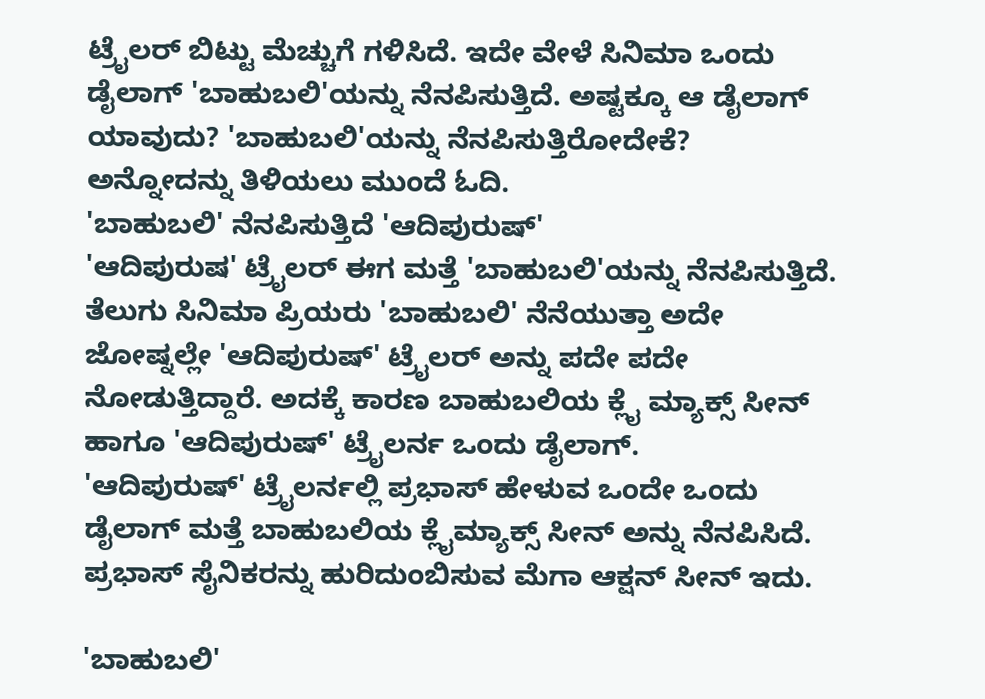ಟ್ರೈಲರ್ ಬಿಟ್ಟು ಮೆಚ್ಚುಗೆ ಗಳಿಸಿದೆ. ಇದೇ ವೇಳೆ ಸಿನಿಮಾ ಒಂದು ಡೈಲಾಗ್ 'ಬಾಹುಬಲಿ'ಯನ್ನು ನೆನಪಿಸುತ್ತಿದೆ. ಅಷ್ಟಕ್ಕೂ ಆ ಡೈಲಾಗ್ ಯಾವುದು? 'ಬಾಹುಬಲಿ'ಯನ್ನು ನೆನಪಿಸುತ್ತಿರೋದೇಕೆ? ಅನ್ನೋದನ್ನು ತಿಳಿಯಲು ಮುಂದೆ ಓದಿ.
'ಬಾಹುಬಲಿ' ನೆನಪಿಸುತ್ತಿದೆ 'ಆದಿಪುರುಷ್'
'ಆದಿಪುರುಷ' ಟ್ರೈಲರ್ ಈಗ ಮತ್ತೆ 'ಬಾಹುಬಲಿ'ಯನ್ನು ನೆನಪಿಸುತ್ತಿದೆ. ತೆಲುಗು ಸಿನಿಮಾ ಪ್ರಿಯರು 'ಬಾಹುಬಲಿ' ನೆನೆಯುತ್ತಾ ಅದೇ ಜೋಷ್ನಲ್ಲೇ 'ಆದಿಪುರುಷ್' ಟ್ರೈಲರ್ ಅನ್ನು ಪದೇ ಪದೇ ನೋಡುತ್ತಿದ್ದಾರೆ. ಅದಕ್ಕೆ ಕಾರಣ ಬಾಹುಬಲಿಯ ಕ್ಲೈ ಮ್ಯಾಕ್ಸ್ ಸೀನ್ ಹಾಗೂ 'ಆದಿಪುರುಷ್' ಟ್ರೈಲರ್ನ ಒಂದು ಡೈಲಾಗ್.
'ಆದಿಪುರುಷ್' ಟ್ರೈಲರ್ನಲ್ಲಿ ಪ್ರಭಾಸ್ ಹೇಳುವ ಒಂದೇ ಒಂದು ಡೈಲಾಗ್ ಮತ್ತೆ ಬಾಹುಬಲಿಯ ಕ್ಲೈಮ್ಯಾಕ್ಸ್ ಸೀನ್ ಅನ್ನು ನೆನಪಿಸಿದೆ. ಪ್ರಭಾಸ್ ಸೈನಿಕರನ್ನು ಹುರಿದುಂಬಿಸುವ ಮೆಗಾ ಆಕ್ಷನ್ ಸೀನ್ ಇದು.

'ಬಾಹುಬಲಿ'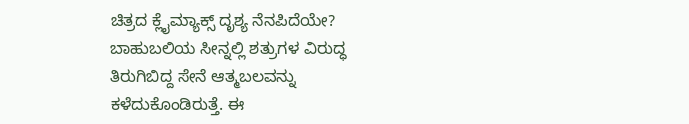ಚಿತ್ರದ ಕ್ಲೈಮ್ಯಾಕ್ಸ್ ದೃಶ್ಯ ನೆನಪಿದೆಯೇ?
ಬಾಹುಬಲಿಯ ಸೀನ್ನಲ್ಲಿ ಶತ್ರುಗಳ ವಿರುದ್ಧ ತಿರುಗಿಬಿದ್ದ ಸೇನೆ ಆತ್ಮಬಲವನ್ನು ಕಳೆದುಕೊಂಡಿರುತ್ತೆ. ಈ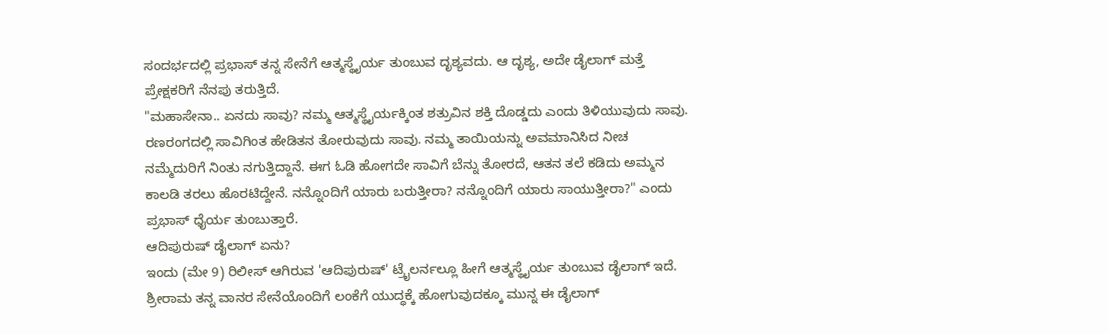ಸಂದರ್ಭದಲ್ಲಿ ಪ್ರಭಾಸ್ ತನ್ನ ಸೇನೆಗೆ ಆತ್ಮಸ್ಥೈರ್ಯ ತುಂಬುವ ದೃಶ್ಯವದು. ಆ ದೃಶ್ಯ, ಅದೇ ಡೈಲಾಗ್ ಮತ್ತೆ ಪ್ರೇಕ್ಷಕರಿಗೆ ನೆನಪು ತರುತ್ತಿದೆ.
"ಮಹಾಸೇನಾ.. ಏನದು ಸಾವು? ನಮ್ಮ ಆತ್ಮಸ್ಥೈರ್ಯಕ್ಕಿಂತ ಶತ್ರುವಿನ ಶಕ್ತಿ ದೊಡ್ಡದು ಎಂದು ತಿಳಿಯುವುದು ಸಾವು. ರಣರಂಗದಲ್ಲಿ ಸಾವಿಗಿಂತ ಹೇಡಿತನ ತೋರುವುದು ಸಾವು. ನಮ್ಮ ತಾಯಿಯನ್ನು ಅವಮಾನಿಸಿದ ನೀಚ ನಮ್ಮೆದುರಿಗೆ ನಿಂತು ನಗುತ್ತಿದ್ದಾನೆ. ಈಗ ಓಡಿ ಹೋಗದೇ ಸಾವಿಗೆ ಬೆನ್ನು ತೋರದೆ, ಆತನ ತಲೆ ಕಡಿದು ಅಮ್ಮನ ಕಾಲಡಿ ತರಲು ಹೊರಟಿದ್ದೇನೆ. ನನ್ನೊಂದಿಗೆ ಯಾರು ಬರುತ್ತೀರಾ? ನನ್ನೊಂದಿಗೆ ಯಾರು ಸಾಯುತ್ತೀರಾ?" ಎಂದು ಪ್ರಭಾಸ್ ಧೈರ್ಯ ತುಂಬುತ್ತಾರೆ.
ಆದಿಪುರುಷ್ ಡೈಲಾಗ್ ಏನು?
ಇಂದು (ಮೇ 9) ರಿಲೀಸ್ ಆಗಿರುವ 'ಆದಿಪುರುಷ್' ಟ್ರೈಲರ್ನಲ್ಲೂ ಹೀಗೆ ಆತ್ಮಸ್ಥೈರ್ಯ ತುಂಬುವ ಡೈಲಾಗ್ ಇದೆ. ಶ್ರೀರಾಮ ತನ್ನ ವಾನರ ಸೇನೆಯೊಂದಿಗೆ ಲಂಕೆಗೆ ಯುದ್ಧಕ್ಕೆ ಹೋಗುವುದಕ್ಕೂ ಮುನ್ನ ಈ ಡೈಲಾಗ್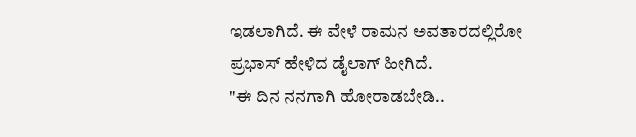ಇಡಲಾಗಿದೆ. ಈ ವೇಳೆ ರಾಮನ ಅವತಾರದಲ್ಲಿರೋ ಪ್ರಭಾಸ್ ಹೇಳಿದ ಡೈಲಾಗ್ ಹೀಗಿದೆ.
"ಈ ದಿನ ನನಗಾಗಿ ಹೋರಾಡಬೇಡಿ..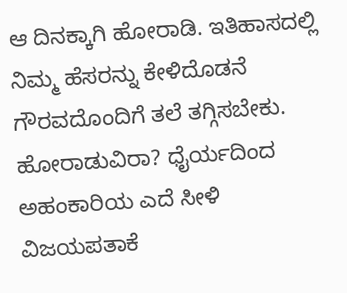ಆ ದಿನಕ್ಕಾಗಿ ಹೋರಾಡಿ. ಇತಿಹಾಸದಲ್ಲಿ ನಿಮ್ಮ ಹೆಸರನ್ನು ಕೇಳಿದೊಡನೆ ಗೌರವದೊಂದಿಗೆ ತಲೆ ತಗ್ಗಿಸಬೇಕು. ಹೋರಾಡುವಿರಾ? ಧೈರ್ಯದಿಂದ ಅಹಂಕಾರಿಯ ಎದೆ ಸೀಳಿ ವಿಜಯಪತಾಕೆ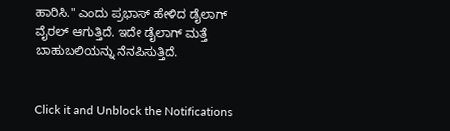ಹಾರಿಸಿ." ಎಂದು ಪ್ರಭಾಸ್ ಹೇಳಿದ ಡೈಲಾಗ್ ವೈರಲ್ ಆಗುತ್ತಿದೆ. ಇದೇ ಡೈಲಾಗ್ ಮತ್ತೆ ಬಾಹುಬಲಿಯನ್ನು ನೆನಪಿಸುತ್ತಿದೆ.


Click it and Unblock the Notifications